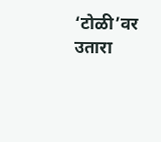‘टोळी’वर उतारा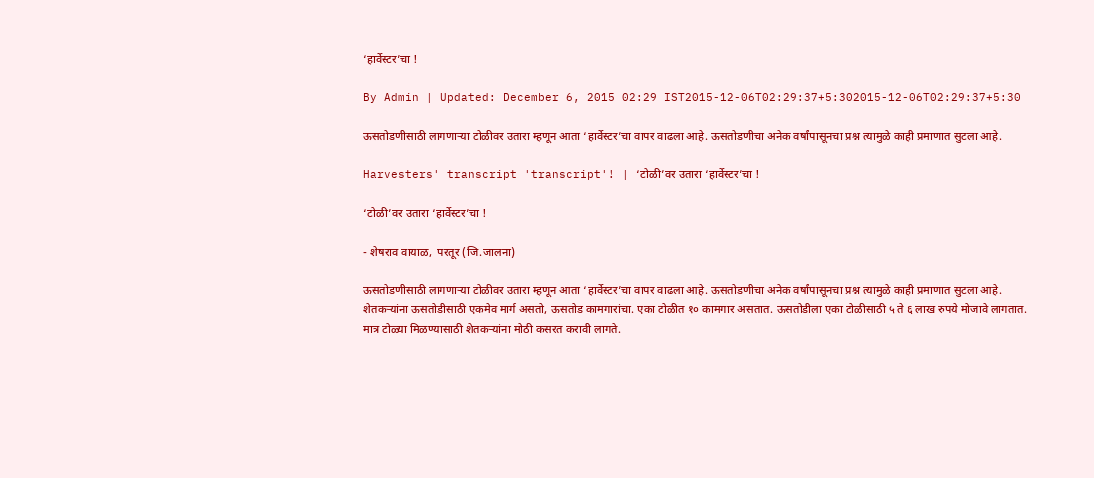‘हार्वेस्टर’चा !

By Admin | Updated: December 6, 2015 02:29 IST2015-12-06T02:29:37+5:302015-12-06T02:29:37+5:30

ऊसतोडणीसाठी लागणाऱ्या टोळीवर उतारा म्हणून आता ‘हार्वेस्टर’चा वापर वाढला आहे. ऊसतोडणीचा अनेक वर्षांपासूनचा प्रश्न त्यामुळे काही प्रमाणात सुटला आहे.

Harvesters' transcript 'transcript'! | ‘टोळी’वर उतारा ‘हार्वेस्टर’चा !

‘टोळी’वर उतारा ‘हार्वेस्टर’चा !

- शेषराव वायाळ,  परतूर (जि.जालना)

ऊसतोडणीसाठी लागणाऱ्या टोळीवर उतारा म्हणून आता ‘हार्वेस्टर’चा वापर वाढला आहे. ऊसतोडणीचा अनेक वर्षांपासूनचा प्रश्न त्यामुळे काही प्रमाणात सुटला आहे.
शेतकऱ्यांना ऊसतोडीसाठी एकमेव मार्ग असतो, ऊसतोड कामगारांचा. एका टोळीत १० कामगार असतात. ऊसतोडीला एका टोळीसाठी ५ ते ६ लाख रुपये मोजावे लागतात. मात्र टोळ्या मिळण्यासाठी शेतकऱ्यांना मोठी कसरत करावी लागते.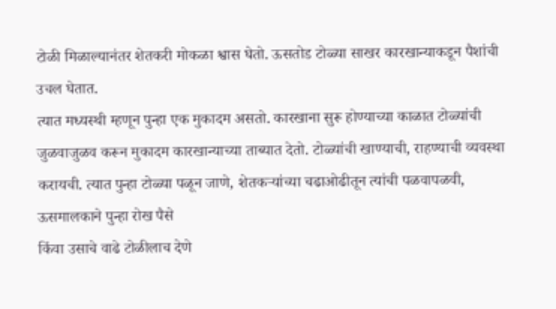टोळी मिळाल्यानंतर शेतकरी मोकळा श्वास घेतो. ऊसतोड टोळ्या साखर कारखान्याकडून पैशांची उचल घेतात.
त्यात मध्यस्थी म्हणून पुन्हा एक मुकादम असतो. कारखाना सुरू होण्याच्या काळात टोळ्यांची जुळवाजुळव करून मुकादम कारखान्याच्या ताब्यात देतो. टोळ्यांची खाण्याची, राहण्याची व्यवस्था करायची. त्यात पुन्हा टोळ्या पळून जाणे, शेतकऱ्यांच्या चढाओढीतून त्यांची पळवापळवी, ऊसमालकाने पुन्हा रोख पैसे
किंवा उसाचे वाढे टोळीलाच देणे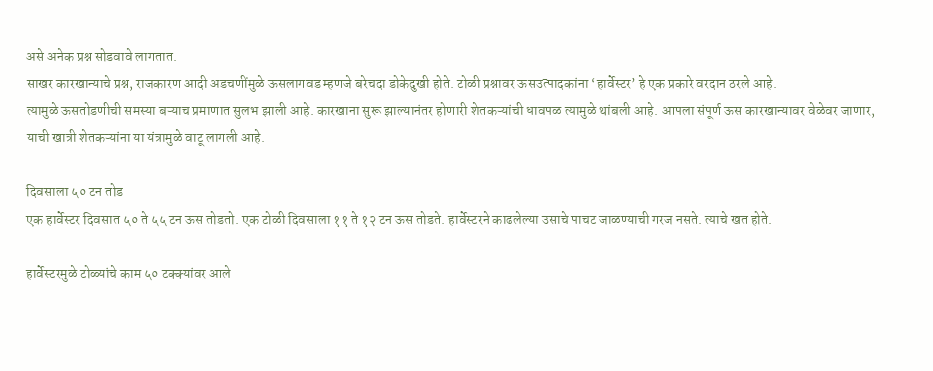असे अनेक प्रश्न सोडवावे लागतात.
साखर कारखान्याचे प्रश्न, राजकारण आदी अडचणींमुळे ऊसलागवड म्हणजे बरेचदा डोकेदुखी होते. टोळी प्रश्नावर ऊसउत्पादकांना ‘हार्वेस्टर’ हे एक प्रकारे वरदान ठरले आहे.
त्यामुळे ऊसतोडणीची समस्या बऱ्याच प्रमाणात सुलभ झाली आहे. कारखाना सुरू झाल्यानंतर होणारी शेतकऱ्यांची धावपळ त्यामुळे थांबली आहे. आपला संपूर्ण ऊस कारखान्यावर वेळेवर जाणार, याची खात्री शेतकऱ्यांना या यंत्रामुळे वाटू लागली आहे.

दिवसाला ५० टन तोड
एक हार्वेस्टर दिवसात ५० ते ५५ टन ऊस तोडतो. एक टोळी दिवसाला ११ ते १२ टन ऊस तोडते. हार्वेस्टरने काढलेल्या उसाचे पाचट जाळण्याची गरज नसते. त्याचे खत होते.

हार्वेस्टरमुळे टोळ्यांचे काम ५० टक्क्यांवर आले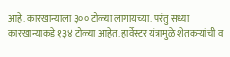आहे. कारखान्याला ३०० टोळ्या लागायच्या. परंतु सध्या कारखान्याकडे १३४ टोळ्या आहेत. हार्वेस्टर यंत्रामुळे शेतकऱ्यांची व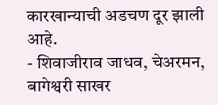कारखान्याची अडचण दूर झाली आहे.
- शिवाजीराव जाधव, चेअरमन, बागेश्वरी साखर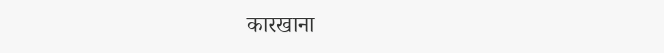कारखाना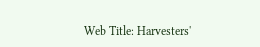Web Title: Harvesters'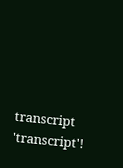transcript 'transcript'!